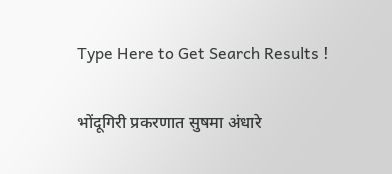Type Here to Get Search Results !

भोंदूगिरी प्रकरणात सुषमा अंधारे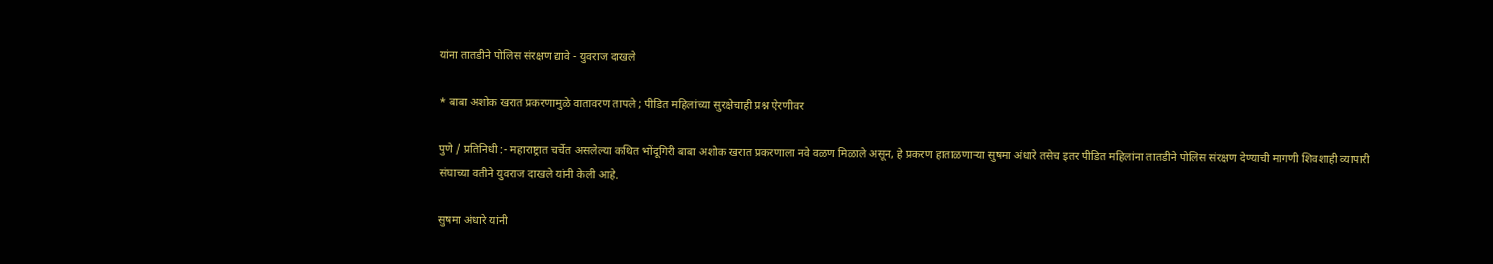यांना तातडीने पोलिस संरक्षण द्यावे - युवराज दाखले

* बाबा अशोक खरात प्रकरणामुळे वातावरण तापले ; पीडित महिलांच्या सुरक्षेचाही प्रश्न ऐरणीवर

पुणे / प्रतिनिधी :- महाराष्ट्रात चर्चेत असलेल्या कथित भोंदूगिरी बाबा अशोक खरात प्रकरणाला नवे वळण मिळाले असून, हे प्रकरण हाताळणाऱ्या सुषमा अंधारे तसेच इतर पीडित महिलांना तातडीने पोलिस संरक्षण देण्याची मागणी शिवशाही व्यापारी संघाच्या वतीने युवराज दाखले यांनी केली आहे.

सुषमा अंधारे यांनी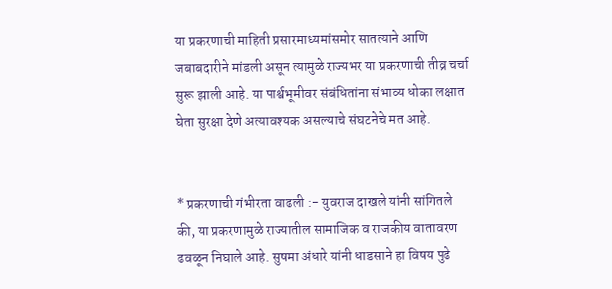या प्रकरणाची माहिती प्रसारमाध्यमांसमोर सातत्याने आणि जबाबदारीने मांडली असून त्यामुळे राज्यभर या प्रकरणाची तीव्र चर्चा सुरू झाली आहे. या पार्श्वभूमीवर संबंधितांना संभाव्य धोका लक्षात घेता सुरक्षा देणे अत्यावश्यक असल्याचे संघटनेचे मत आहे.


* प्रकरणाची गंभीरता वाढली :- युवराज दाखले यांनी सांगितले की, या प्रकरणामुळे राज्यातील सामाजिक व राजकीय वातावरण ढवळून निघाले आहे. सुषमा अंधारे यांनी धाडसाने हा विषय पुढे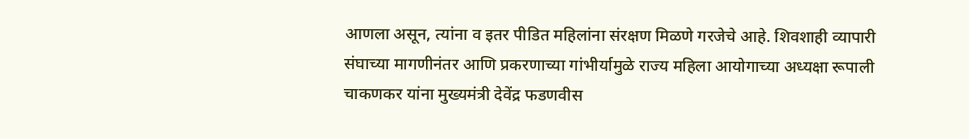आणला असून, त्यांना व इतर पीडित महिलांना संरक्षण मिळणे गरजेचे आहे. शिवशाही व्यापारी संघाच्या मागणीनंतर आणि प्रकरणाच्या गांभीर्यामुळे राज्य महिला आयोगाच्या अध्यक्षा रूपाली चाकणकर यांना मुख्यमंत्री देवेंद्र फडणवीस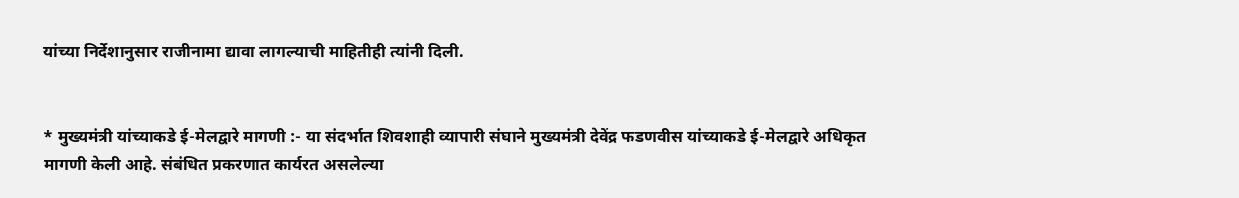यांच्या निर्देशानुसार राजीनामा द्यावा लागल्याची माहितीही त्यांनी दिली.


* मुख्यमंत्री यांच्याकडे ई-मेलद्वारे मागणी :- या संदर्भात शिवशाही व्यापारी संघाने मुख्यमंत्री देवेंद्र फडणवीस यांच्याकडे ई-मेलद्वारे अधिकृत मागणी केली आहे. संबंधित प्रकरणात कार्यरत असलेल्या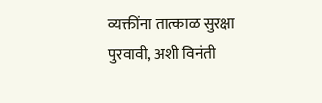व्यक्तींना तात्काळ सुरक्षा पुरवावी, अशी विनंती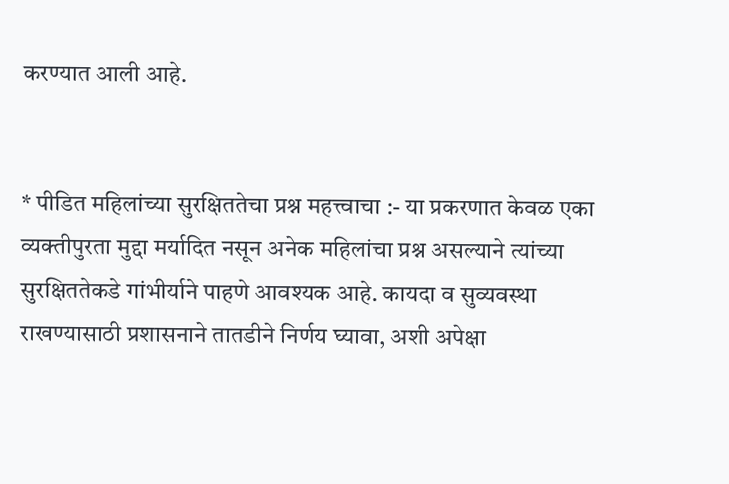करण्यात आली आहे.


* पीडित महिलांच्या सुरक्षिततेचा प्रश्न महत्त्वाचा :- या प्रकरणात केवळ एका व्यक्तीपुरता मुद्दा मर्यादित नसून अनेक महिलांचा प्रश्न असल्याने त्यांच्या सुरक्षिततेकडे गांभीर्याने पाहणे आवश्यक आहे. कायदा व सुव्यवस्था राखण्यासाठी प्रशासनाने तातडीने निर्णय घ्यावा, अशी अपेक्षा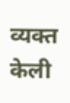व्यक्त केली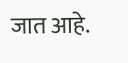जात आहे.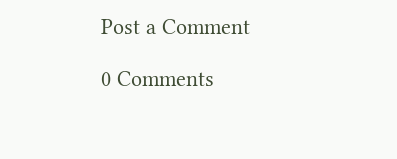Post a Comment

0 Comments